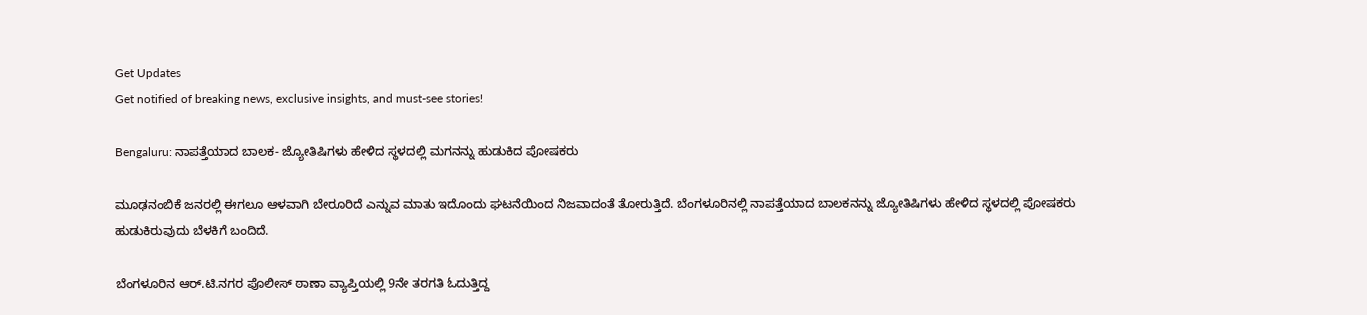Get Updates
Get notified of breaking news, exclusive insights, and must-see stories!

Bengaluru: ನಾಪತ್ತೆಯಾದ ಬಾಲಕ- ಜ್ಯೋತಿಷಿಗಳು ಹೇಳಿದ ಸ್ಥಳದಲ್ಲಿ ಮಗನನ್ನು ಹುಡುಕಿದ ಪೋಷಕರು

ಮೂಢನಂಬಿಕೆ ಜನರಲ್ಲಿ ಈಗಲೂ ಆಳವಾಗಿ ಬೇರೂರಿದೆ ಎನ್ನುವ ಮಾತು ಇದೊಂದು ಘಟನೆಯಿಂದ ನಿಜವಾದಂತೆ ತೋರುತ್ತಿದೆ. ಬೆಂಗಳೂರಿನಲ್ಲಿ ನಾಪತ್ತೆಯಾದ ಬಾಲಕನನ್ನು ಜ್ಯೋತಿಷಿಗಳು ಹೇಳಿದ ಸ್ಥಳದಲ್ಲಿ ಪೋಷಕರು ಹುಡುಕಿರುವುದು ಬೆಳಕಿಗೆ ಬಂದಿದೆ.

ಬೆಂಗಳೂರಿನ ಆರ್‌.ಟಿ.ನಗರ ಪೊಲೀಸ್ ಠಾಣಾ ವ್ಯಾಪ್ತಿಯಲ್ಲಿ 9ನೇ ತರಗತಿ ಓದುತ್ತಿದ್ದ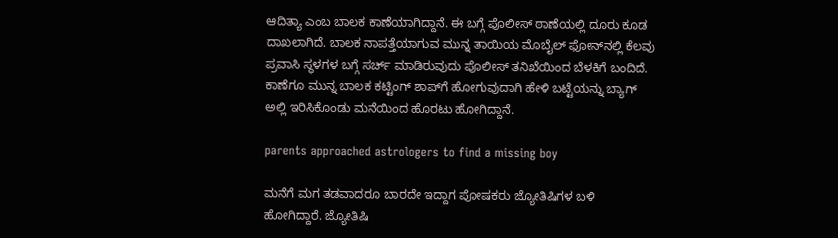ಆದಿತ್ಯಾ ಎಂಬ ಬಾಲಕ ಕಾಣೆಯಾಗಿದ್ದಾನೆ. ಈ ಬಗ್ಗೆ ಪೊಲೀಸ್ ಠಾಣೆಯಲ್ಲಿ ದೂರು ಕೂಡ ದಾಖಲಾಗಿದೆ. ಬಾಲಕ ನಾಪತ್ತೆಯಾಗುವ ಮುನ್ನ ತಾಯಿಯ ಮೊಬೈಲ್ ಫೋನ್‌ನಲ್ಲಿ ಕೆಲವು ಪ್ರವಾಸಿ ಸ್ಥಳಗಳ ಬಗ್ಗೆ ಸರ್ಚ್ ಮಾಡಿರುವುದು ಪೊಲೀಸ್ ತನಿಖೆಯಿಂದ ಬೆಳಕಿಗೆ ಬಂದಿದೆ. ಕಾಣೆಗೂ ಮುನ್ನ ಬಾಲಕ ಕಟ್ಟಿಂಗ್ ಶಾಪ್‌ಗೆ ಹೋಗುವುದಾಗಿ ಹೇಳಿ ಬಟ್ಟೆಯನ್ನು ಬ್ಯಾಗ್‌ ಅಲ್ಲಿ ಇರಿಸಿಕೊಂಡು ಮನೆಯಿಂದ ಹೊರಟು ಹೋಗಿದ್ದಾನೆ.

parents approached astrologers to find a missing boy

ಮನೆಗೆ ಮಗ ತಡವಾದರೂ ಬಾರದೇ ಇದ್ದಾಗ ಪೋಷಕರು ಜ್ಯೋತಿಷಿಗಳ ಬಳಿ ಹೋಗಿದ್ದಾರೆ. ಜ್ಯೋತಿಷಿ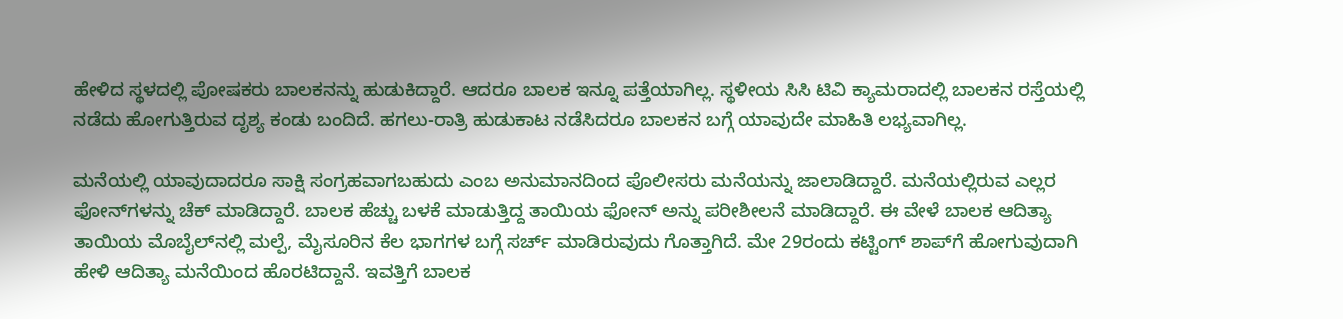ಹೇಳಿದ ಸ್ಥಳದಲ್ಲಿ ಪೋಷಕರು ಬಾಲಕನನ್ನು ಹುಡುಕಿದ್ದಾರೆ. ಆದರೂ ಬಾಲಕ ಇನ್ನೂ ಪತ್ತೆಯಾಗಿಲ್ಲ. ಸ್ಥಳೀಯ ಸಿಸಿ ಟಿವಿ ಕ್ಯಾಮರಾದಲ್ಲಿ ಬಾಲಕನ ರಸ್ತೆಯಲ್ಲಿ ನಡೆದು ಹೋಗುತ್ತಿರುವ ದೃಶ್ಯ ಕಂಡು ಬಂದಿದೆ. ಹಗಲು-ರಾತ್ರಿ ಹುಡುಕಾಟ ನಡೆಸಿದರೂ ಬಾಲಕನ ಬಗ್ಗೆ ಯಾವುದೇ ಮಾಹಿತಿ ಲಭ್ಯವಾಗಿಲ್ಲ.

ಮನೆಯಲ್ಲಿ ಯಾವುದಾದರೂ ಸಾಕ್ಷಿ ಸಂಗ್ರಹವಾಗಬಹುದು ಎಂಬ ಅನುಮಾನದಿಂದ ಪೊಲೀಸರು ಮನೆಯನ್ನು ಜಾಲಾಡಿದ್ದಾರೆ. ಮನೆಯಲ್ಲಿರುವ ಎಲ್ಲರ ಫೋನ್‌ಗಳನ್ನು ಚೆಕ್ ಮಾಡಿದ್ದಾರೆ. ಬಾಲಕ ಹೆಚ್ಚು ಬಳಕೆ ಮಾಡುತ್ತಿದ್ದ ತಾಯಿಯ ಫೋನ್‌ ಅನ್ನು ಪರೀಶೀಲನೆ ಮಾಡಿದ್ದಾರೆ. ಈ ವೇಳೆ ಬಾಲಕ ಆದಿತ್ಯಾ ತಾಯಿಯ ಮೊಬೈಲ್‌ನಲ್ಲಿ ಮಲ್ಪೆ, ಮೈಸೂರಿನ ಕೆಲ ಭಾಗಗಳ ಬಗ್ಗೆ ಸರ್ಚ್ ಮಾಡಿರುವುದು ಗೊತ್ತಾಗಿದೆ. ಮೇ 29ರಂದು ಕಟ್ಟಿಂಗ್ ಶಾಪ್‌ಗೆ ಹೋಗುವುದಾಗಿ ಹೇಳಿ ಆದಿತ್ಯಾ ಮನೆಯಿಂದ ಹೊರಟಿದ್ದಾನೆ. ಇವತ್ತಿಗೆ ಬಾಲಕ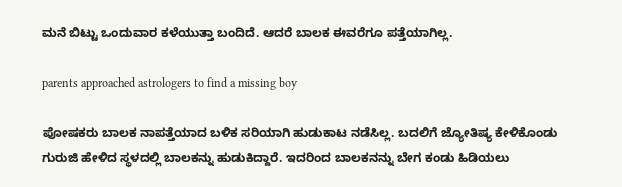ಮನೆ ಬಿಟ್ಟು ಒಂದುವಾರ ಕಳೆಯುತ್ತಾ ಬಂದಿದೆ. ಆದರೆ ಬಾಲಕ ಈವರೆಗೂ ಪತ್ತೆಯಾಗಿಲ್ಲ.

parents approached astrologers to find a missing boy

ಪೋಷಕರು ಬಾಲಕ ನಾಪತ್ತೆಯಾದ ಬಳಿಕ ಸರಿಯಾಗಿ ಹುಡುಕಾಟ ನಡೆಸಿಲ್ಲ. ಬದಲಿಗೆ ಜ್ಯೋತಿಷ್ಯ ಕೇಳಿಕೊಂಡು ಗುರುಜಿ ಹೇಳಿದ ಸ್ಥಳದಲ್ಲಿ ಬಾಲಕನ್ನು ಹುಡುಕಿದ್ದಾರೆ. ಇದರಿಂದ ಬಾಲಕನನ್ನು ಬೇಗ ಕಂಡು ಹಿಡಿಯಲು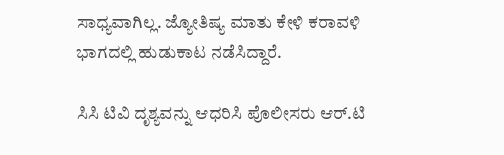ಸಾಧ್ಯವಾಗಿಲ್ಲ. ಜ್ಯೋತಿಷ್ಯ ಮಾತು ಕೇಳಿ ಕರಾವಳಿ ಭಾಗದಲ್ಲಿ ಹುಡುಕಾಟ ನಡೆಸಿದ್ದಾರೆ.

ಸಿಸಿ ಟಿವಿ ದೃಶ್ಯವನ್ನು ಆಧರಿಸಿ ಪೊಲೀಸರು ಆರ್‌.ಟಿ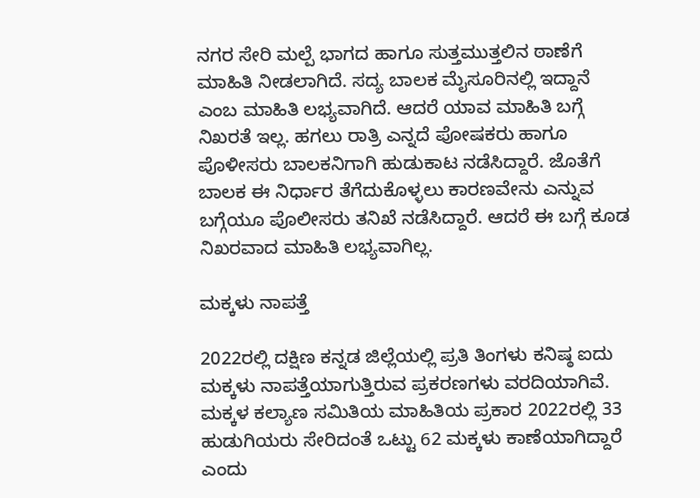ನಗರ ಸೇರಿ ಮಲ್ಪೆ ಭಾಗದ ಹಾಗೂ ಸುತ್ತಮುತ್ತಲಿನ ಠಾಣೆಗೆ ಮಾಹಿತಿ ನೀಡಲಾಗಿದೆ. ಸದ್ಯ ಬಾಲಕ ಮೈಸೂರಿನಲ್ಲಿ ಇದ್ದಾನೆ ಎಂಬ ಮಾಹಿತಿ ಲಭ್ಯವಾಗಿದೆ. ಆದರೆ ಯಾವ ಮಾಹಿತಿ ಬಗ್ಗೆ ನಿಖರತೆ ಇಲ್ಲ. ಹಗಲು ರಾತ್ರಿ ಎನ್ನದೆ ಪೋಷಕರು ಹಾಗೂ ಪೊಳೀಸರು ಬಾಲಕನಿಗಾಗಿ ಹುಡುಕಾಟ ನಡೆಸಿದ್ದಾರೆ. ಜೊತೆಗೆ ಬಾಲಕ ಈ ನಿರ್ಧಾರ ತೆಗೆದುಕೊಳ್ಳಲು ಕಾರಣವೇನು ಎನ್ನುವ ಬಗ್ಗೆಯೂ ಪೊಲೀಸರು ತನಿಖೆ ನಡೆಸಿದ್ದಾರೆ. ಆದರೆ ಈ ಬಗ್ಗೆ ಕೂಡ ನಿಖರವಾದ ಮಾಹಿತಿ ಲಭ್ಯವಾಗಿಲ್ಲ.

ಮಕ್ಕಳು ನಾಪತ್ತೆ

2022ರಲ್ಲಿ ದಕ್ಷಿಣ ಕನ್ನಡ ಜಿಲ್ಲೆಯಲ್ಲಿ ಪ್ರತಿ ತಿಂಗಳು ಕನಿಷ್ಠ ಐದು ಮಕ್ಕಳು ನಾಪತ್ತೆಯಾಗುತ್ತಿರುವ ಪ್ರಕರಣಗಳು ವರದಿಯಾಗಿವೆ. ಮಕ್ಕಳ ಕಲ್ಯಾಣ ಸಮಿತಿಯ ಮಾಹಿತಿಯ ಪ್ರಕಾರ 2022ರಲ್ಲಿ 33 ಹುಡುಗಿಯರು ಸೇರಿದಂತೆ ಒಟ್ಟು 62 ಮಕ್ಕಳು ಕಾಣೆಯಾಗಿದ್ದಾರೆ ಎಂದು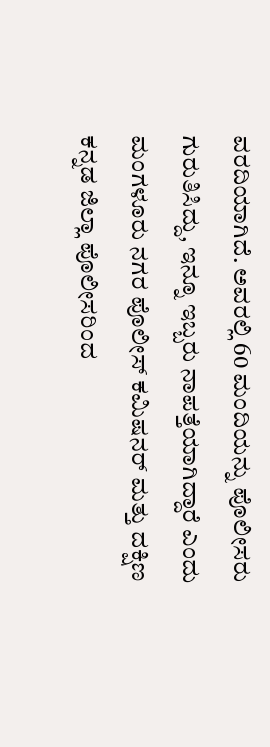ವರದಿಯಾಗಿದೆ. ಅವರಲ್ಲಿ 60 ಮಂದಿಯನ್ನು ಪೊಲೀಸರು ಗುರುತಿಸಿದ್ದು, ಇನ್ನೂ ಇಬ್ಬರು ನಾಪತ್ತೆಯಾಗಿದ್ದಾರೆ ಎಂದು ಮಂಗಳೂರು ನಗರ ಪೊಲೀಸ್ ಕಮಿಷನರ್‌ ಮತ್ತು ದಕ್ಷಿಣ ಕನ್ನಡ ಜಿಲ್ಲಾ ಪೊಲೀಸರಿಂದ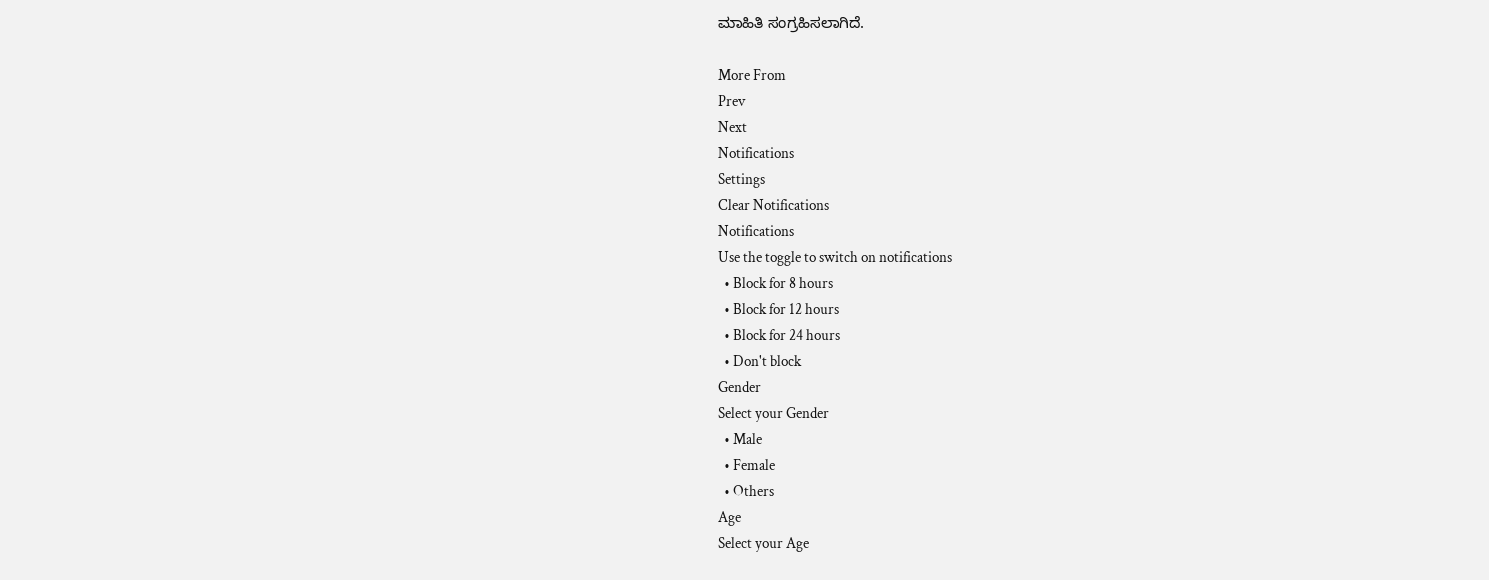ಮಾಹಿತಿ ಸಂಗ್ರಹಿಸಲಾಗಿದೆ.

More From
Prev
Next
Notifications
Settings
Clear Notifications
Notifications
Use the toggle to switch on notifications
  • Block for 8 hours
  • Block for 12 hours
  • Block for 24 hours
  • Don't block
Gender
Select your Gender
  • Male
  • Female
  • Others
Age
Select your Age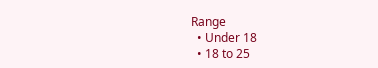Range
  • Under 18
  • 18 to 25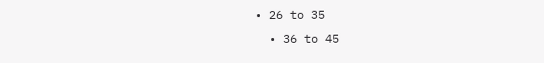• 26 to 35
  • 36 to 45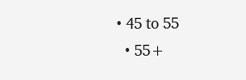• 45 to 55
  • 55+